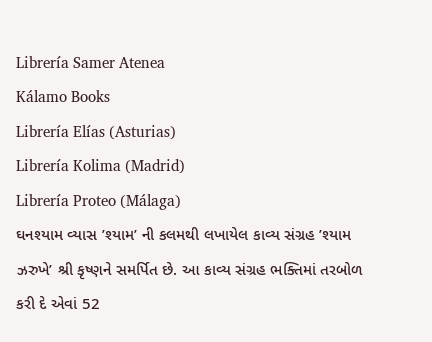Librería Samer Atenea
Kálamo Books
Librería Elías (Asturias)
Librería Kolima (Madrid)
Librería Proteo (Málaga)
ઘનશ્યામ વ્યાસ ’શ્યામ’ ની કલમથી લખાયેલ કાવ્ય સંગ્રહ ’શ્યામ ઝરુખે’ શ્રી કૃષ્ણને સમર્પિત છે. આ કાવ્ય સંગ્રહ ભક્તિમાં તરબોળ કરી દે એવાં 52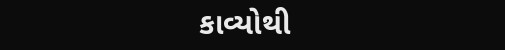કાવ્યોથી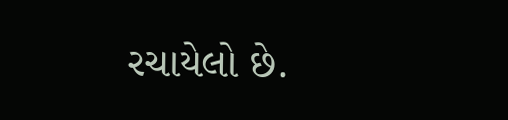રચાયેલો છે.